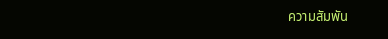ความสัมพัน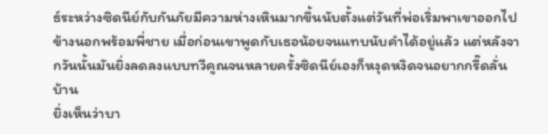ธ์ระหว่างซิดนีย์กับกันภัยมีความห่างเหินมากขึ้นนับตั้งแต่วันที่พ่อเริ่มพาเขาออกไปข้างนอกพร้อมพี่ชาย เมื่อก่อนเขาพูดกับเธอน้อยจนแทบนับคำได้อยู่แล้ว แต่หลังจากวันนั้นมันยิ่งลดลงแบบทวีคูณจนหลายครั้งซิดนีย์เองก็หงุดหงิดจนอยากกรี๊ดลั่นบ้าน
ยิ่งเห็นว่าบา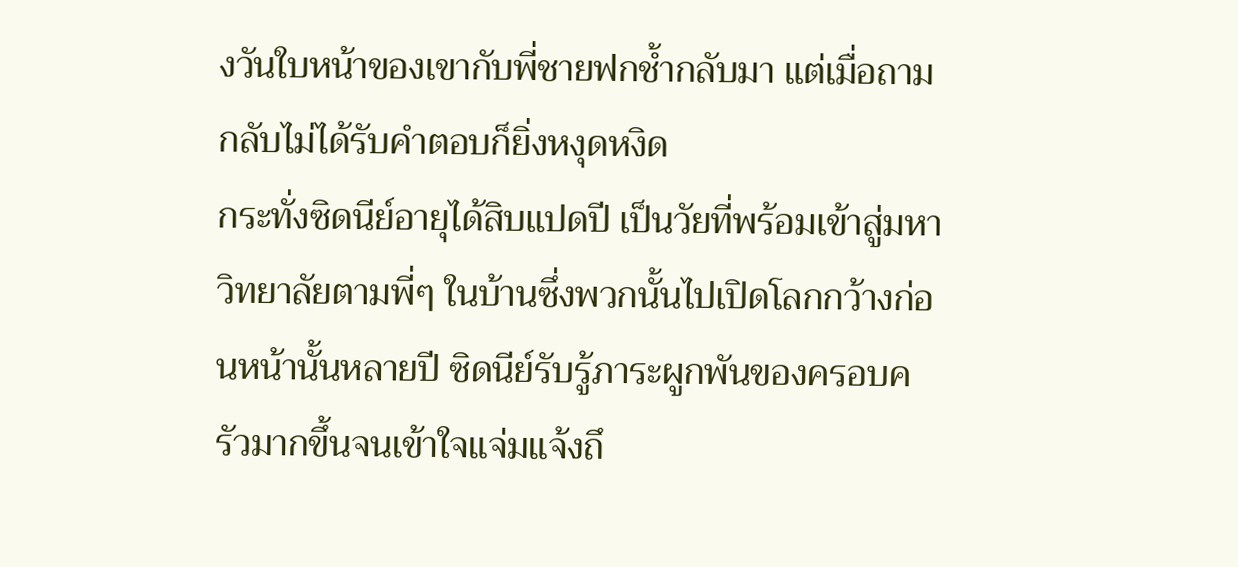งวันใบหน้าของเขากับพี่ชายฟกช้ำกลับมา แต่เมื่อถามกลับไม่ได้รับคำตอบก็ยิ่งหงุดหงิด
กระทั่งซิดนีย์อายุได้สิบแปดปี เป็นวัยที่พร้อมเข้าสู่มหาวิทยาลัยตามพี่ๆ ในบ้านซึ่งพวกนั้นไปเปิดโลกกว้างก่อนหน้านั้นหลายปี ซิดนีย์รับรู้ภาระผูกพันของครอบครัวมากขึ้นจนเข้าใจแจ่มแจ้งถึ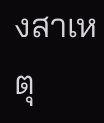งสาเหตุ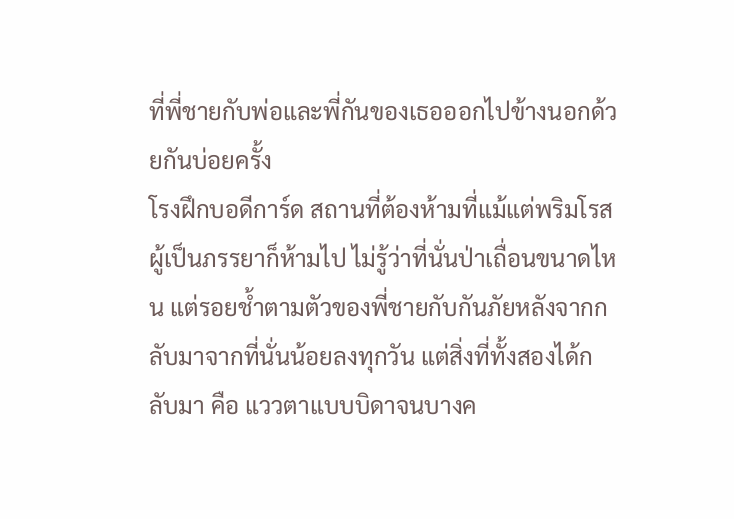ที่พี่ชายกับพ่อและพี่กันของเธอออกไปข้างนอกด้วยกันบ่อยครั้ง
โรงฝึกบอดีการ์ด สถานที่ต้องห้ามที่แม้แต่พริมโรสผู้เป็นภรรยาก็ห้ามไป ไม่รู้ว่าที่นั่นป่าเถื่อนขนาดไหน แต่รอยช้ำตามตัวของพี่ชายกับกันภัยหลังจากกลับมาจากที่นั่นน้อยลงทุกวัน แต่สิ่งที่ทั้งสองได้กลับมา คือ แววตาแบบบิดาจนบางค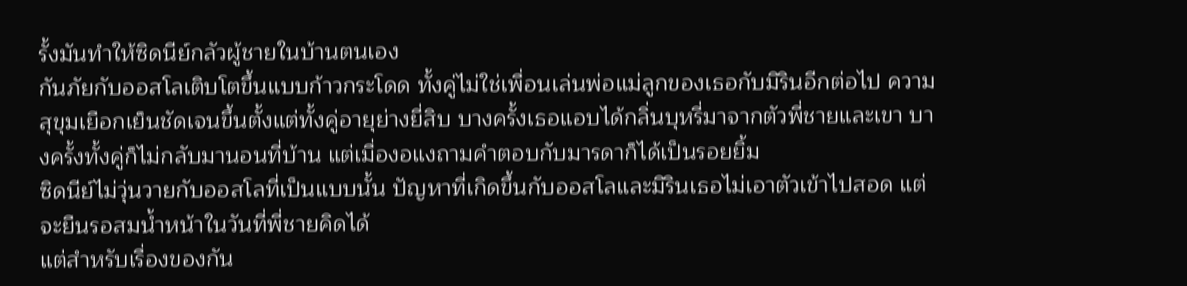รั้งมันทำให้ซิดนีย์กลัวผู้ชายในบ้านตนเอง
กันภัยกับออสโลเติบโตขึ้นแบบก้าวกระโดด ทั้งคู่ไม่ใช่เพื่อนเล่นพ่อแม่ลูกของเธอกับมิรินอีกต่อไป ความสุขุมเยือกเย็นชัดเจนขึ้นตั้งแต่ทั้งคู่อายุย่างยี่สิบ บางครั้งเธอแอบได้กลิ่นบุหรี่มาจากตัวพี่ชายและเขา บางครั้งทั้งคู่ก็ไม่กลับมานอนที่บ้าน แต่เมื่องอแงถามคำตอบกับมารดาก็ได้เป็นรอยยิ้ม
ซิดนีย์ไม่วุ่นวายกับออสโลที่เป็นแบบนั้น ปัญหาที่เกิดขึ้นกับออสโลและมิรินเธอไม่เอาตัวเข้าไปสอด แต่จะยืนรอสมน้ำหน้าในวันที่พี่ชายคิดได้
แต่สำหรับเรื่องของกัน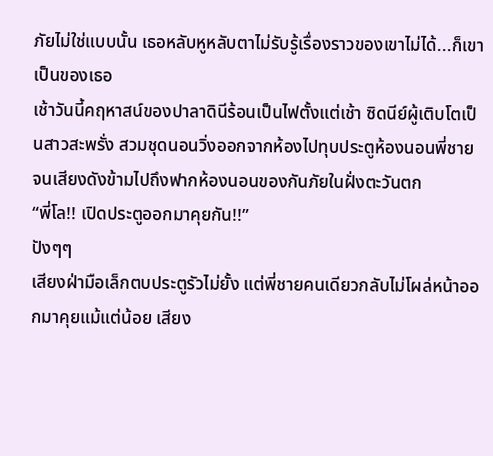ภัยไม่ใช่แบบนั้น เธอหลับหูหลับตาไม่รับรู้เรื่องราวของเขาไม่ได้...ก็เขาเป็นของเธอ
เช้าวันนี้คฤหาสน์ของปาลาดินีร้อนเป็นไฟตั้งแต่เช้า ซิดนีย์ผู้เติบโตเป็นสาวสะพรั่ง สวมชุดนอนวิ่งออกจากห้องไปทุบประตูห้องนอนพี่ชายจนเสียงดังข้ามไปถึงฟากห้องนอนของกันภัยในฝั่งตะวันตก
“พี่โล!! เปิดประตูออกมาคุยกัน!!”
ปังๆๆ
เสียงฝ่ามือเล็กตบประตูรัวไม่ยั้ง แต่พี่ชายคนเดียวกลับไม่โผล่หน้าออกมาคุยแม้แต่น้อย เสียง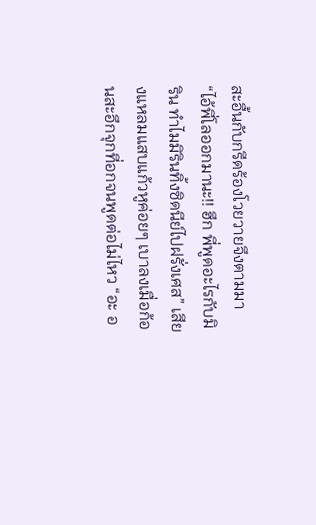สะอื้นกับกรีดร้องโวยวายจึงตามมา
“ไอ้พี่โลออกมานะ!! ฮึก พี่พูดอะไรกับมิริน ทำไมมิรินทิ้งซิดนีย์ไปฝรั่งเศส” เสียงแหลมแสบแก้วหูค่อยๆ เบาลงเมื่อก้อนสะอึกจุกที่อกจนพูดต่อไม่ไหว “อะ อ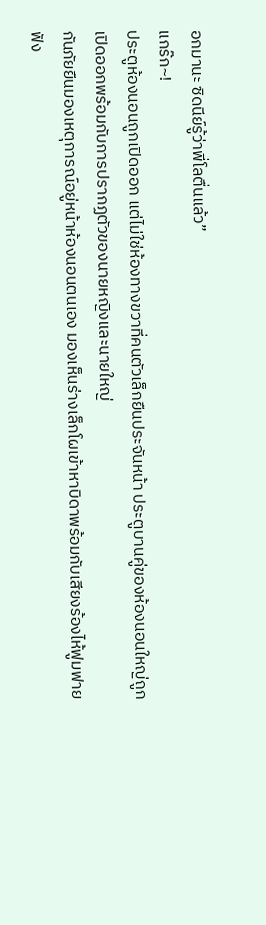อกมานะ ซิดนีย์รู้ว่าพี่โลตื่นแล้ว”
แกร๊ก~!
ประตูห้องนอนถูกเปิดออก แต่ไม่ใช่ห้องทางขวาที่คนตัวเล็กยืนประจันหน้า ประตูบานคู่ของห้องนอนใหญ่ถูกเปิดออกพร้อมกับการปรากฏตัวของนายหญิงและนายใหญ่
กันภัยยืนมองเหตุการณ์อยู่หน้าห้องนอนตนเอง มองเห็นร่างเล็กโผเข้าหาบิดาพร้อมกับเสียงร้องไห้ฟูมฟายฟัง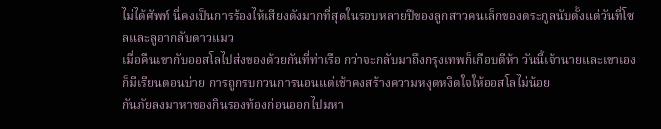ไม่ได้ศัพท์ นี่คงเป็นการร้องไห้เสียงดังมากที่สุดในรอบหลายปีของลูกสาวคนเล็กของตระกูลนับตั้งแต่วันที่โซลและลูอากลับดาวแมว
เมื่อคืนเขากับออสโลไปส่งของด้วยกันที่ท่าเรือ กว่าจะกลับมาถึงกรุงเทพก็เกือบตีห้า วันนี้เจ้านายและเขาเองก็มีเรียนตอนบ่าย การถูกรบกวนการนอนแต่เช้าคงสร้างความหงุดหงิดใจให้ออสโลไม่น้อย
กันภัยลงมาหาของกินรองท้องก่อนออกไปมหา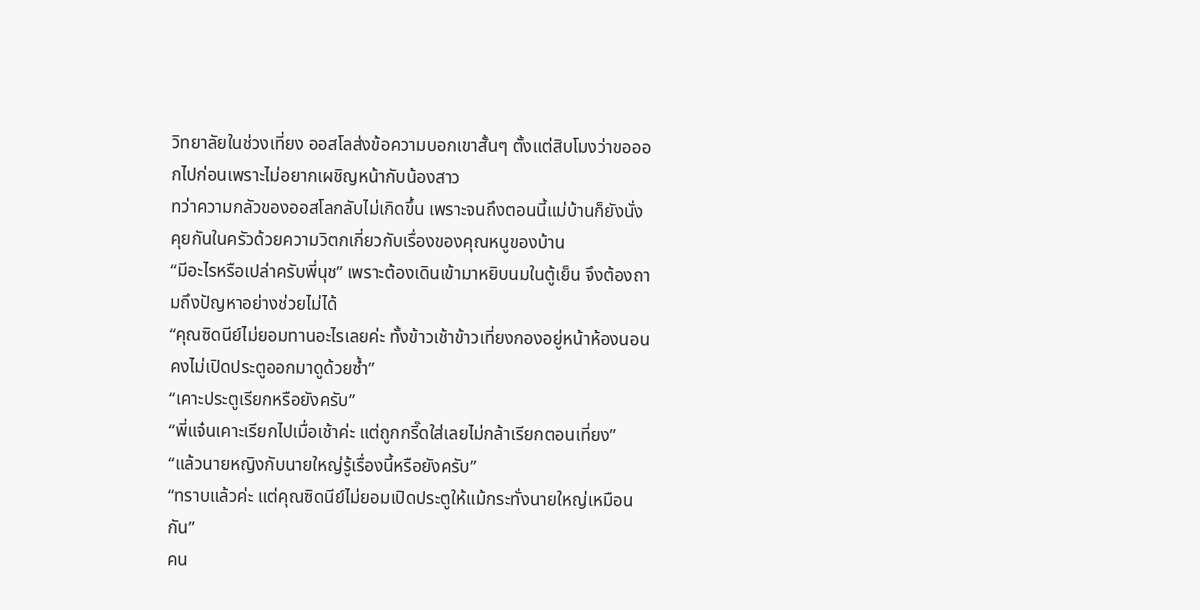วิทยาลัยในช่วงเที่ยง ออสโลส่งข้อความบอกเขาสั้นๆ ตั้งแต่สิบโมงว่าขอออกไปก่อนเพราะไม่อยากเผชิญหน้ากับน้องสาว
ทว่าความกลัวของออสโลกลับไม่เกิดขึ้น เพราะจนถึงตอนนี้แม่บ้านก็ยังนั่งคุยกันในครัวด้วยความวิตกเกี่ยวกับเรื่องของคุณหนูของบ้าน
“มีอะไรหรือเปล่าครับพี่นุช” เพราะต้องเดินเข้ามาหยิบนมในตู้เย็น จึงต้องถามถึงปัญหาอย่างช่วยไม่ได้
“คุณซิดนีย์ไม่ยอมทานอะไรเลยค่ะ ทั้งข้าวเช้าข้าวเที่ยงกองอยู่หน้าห้องนอน คงไม่เปิดประตูออกมาดูด้วยซ้ำ”
“เคาะประตูเรียกหรือยังครับ”
“พี่แจ๋นเคาะเรียกไปเมื่อเช้าค่ะ แต่ถูกกรี๊ดใส่เลยไม่กล้าเรียกตอนเที่ยง”
“แล้วนายหญิงกับนายใหญ่รู้เรื่องนี้หรือยังครับ”
“ทราบแล้วค่ะ แต่คุณซิดนีย์ไม่ยอมเปิดประตูให้แม้กระทั่งนายใหญ่เหมือนกัน”
คน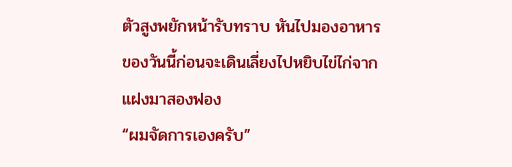ตัวสูงพยักหน้ารับทราบ หันไปมองอาหารของวันนี้ก่อนจะเดินเลี่ยงไปหยิบไข่ไก่จากแฝงมาสองฟอง
“ผมจัดการเองครับ”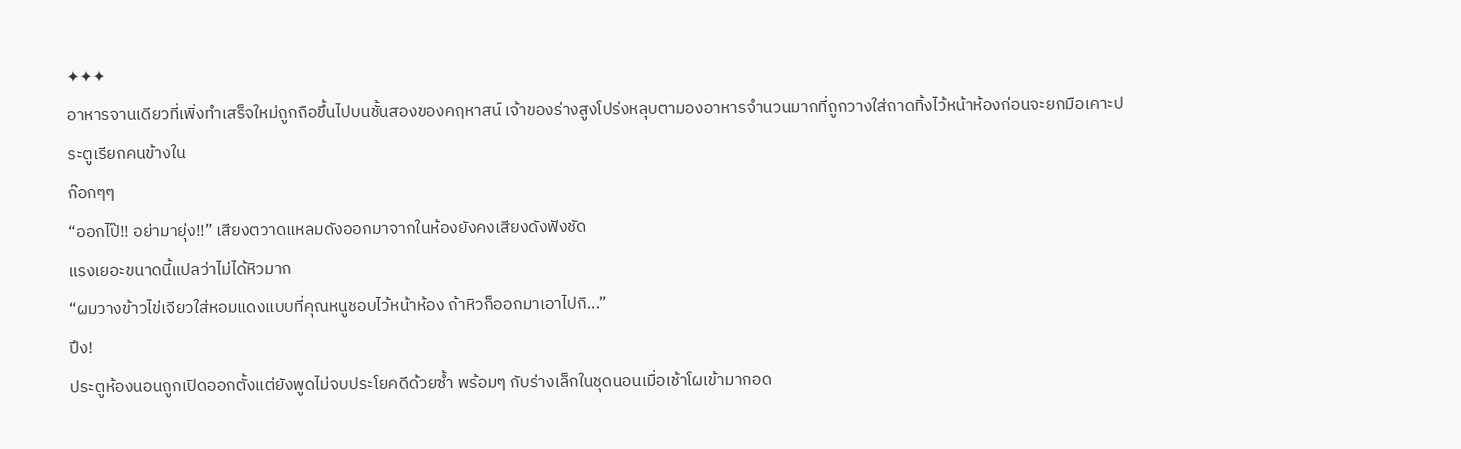✦✦✦
อาหารจานเดียวที่เพิ่งทำเสร็จใหม่ถูกถือขึ้นไปบนชั้นสองของคฤหาสน์ เจ้าของร่างสูงโปร่งหลุบตามองอาหารจำนวนมากที่ถูกวางใส่ถาดทิ้งไว้หน้าห้องก่อนจะยกมือเคาะประตูเรียกคนข้างใน
ก๊อกๆๆ
“ออกไป๊!! อย่ามายุ่ง!!” เสียงตวาดแหลมดังออกมาจากในห้องยังคงเสียงดังฟังชัด
แรงเยอะขนาดนี้แปลว่าไม่ได้หิวมาก
“ผมวางข้าวไข่เจียวใส่หอมแดงแบบที่คุณหนูชอบไว้หน้าห้อง ถ้าหิวก็ออกมาเอาไปกิ...”
ปึง!
ประตูห้องนอนถูกเปิดออกตั้งแต่ยังพูดไม่จบประโยคดีด้วยซ้ำ พร้อมๆ กับร่างเล็กในชุดนอนเมื่อเช้าโผเข้ามากอด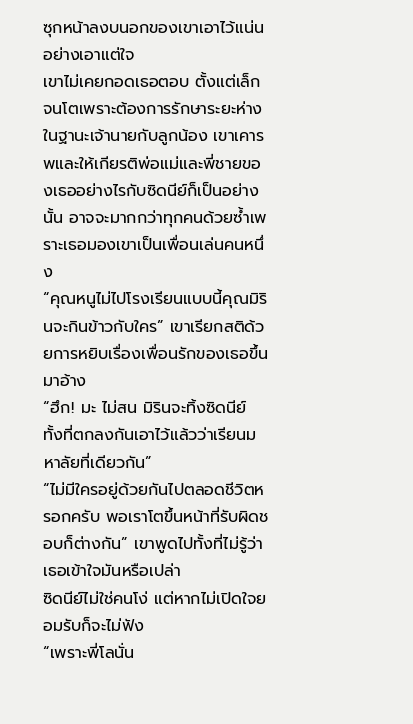ซุกหน้าลงบนอกของเขาเอาไว้แน่นอย่างเอาแต่ใจ
เขาไม่เคยกอดเธอตอบ ตั้งแต่เล็กจนโตเพราะต้องการรักษาระยะห่างในฐานะเจ้านายกับลูกน้อง เขาเคารพและให้เกียรติพ่อแม่และพี่ชายของเธออย่างไรกับซิดนีย์ก็เป็นอย่างนั้น อาจจะมากกว่าทุกคนด้วยซ้ำเพราะเธอมองเขาเป็นเพื่อนเล่นคนหนึ่ง
“คุณหนูไม่ไปโรงเรียนแบบนี้คุณมิรินจะกินข้าวกับใคร” เขาเรียกสติด้วยการหยิบเรื่องเพื่อนรักของเธอขึ้นมาอ้าง
“ฮึก! มะ ไม่สน มิรินจะทิ้งซิดนีย์ ทั้งที่ตกลงกันเอาไว้แล้วว่าเรียนมหาลัยที่เดียวกัน”
“ไม่มีใครอยู่ด้วยกันไปตลอดชีวิตหรอกครับ พอเราโตขึ้นหน้าที่รับผิดชอบก็ต่างกัน” เขาพูดไปทั้งที่ไม่รู้ว่าเธอเข้าใจมันหรือเปล่า
ซิดนีย์ไม่ใช่คนโง่ แต่หากไม่เปิดใจยอมรับก็จะไม่ฟัง
“เพราะพี่โลนั่น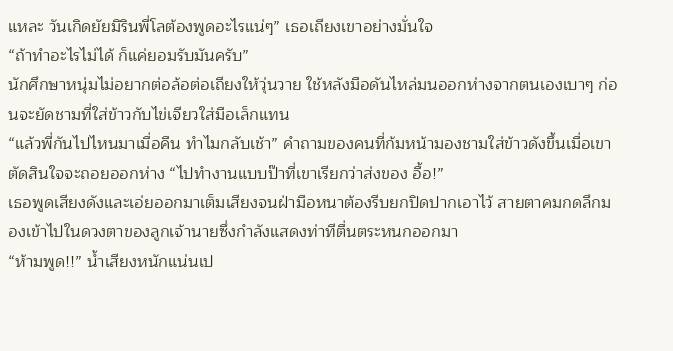แหละ วันเกิดยัยมิรินพี่โลต้องพูดอะไรแน่ๆ” เธอเถียงเขาอย่างมั่นใจ
“ถ้าทำอะไรไม่ได้ ก็แค่ยอมรับมันครับ”
นักศึกษาหนุ่มไม่อยากต่อล้อต่อเถียงให้วุ่นวาย ใช้หลังมือดันไหล่มนออกห่างจากตนเองเบาๆ ก่อนจะยัดชามที่ใส่ข้าวกับไข่เจียวใส่มือเล็กแทน
“แล้วพี่กันไปไหนมาเมื่อคืน ทำไมกลับเช้า” คำถามของคนที่ก้มหน้ามองชามใส่ข้าวดังขึ้นเมื่อเขาตัดสินใจจะถอยออกห่าง “ไปทำงานแบบป๊าที่เขาเรียกว่าส่งของ อื้อ!”
เธอพูดเสียงดังและเอ่ยออกมาเต็มเสียงจนฝ่ามือหนาต้องรีบยกปิดปากเอาไว้ สายตาคมกดลึกมองเข้าไปในดวงตาของลูกเจ้านายซึ่งกำลังแสดงท่าทีตื่นตระหนกออกมา
“ห้ามพูด!!” น้ำเสียงหนักแน่นเป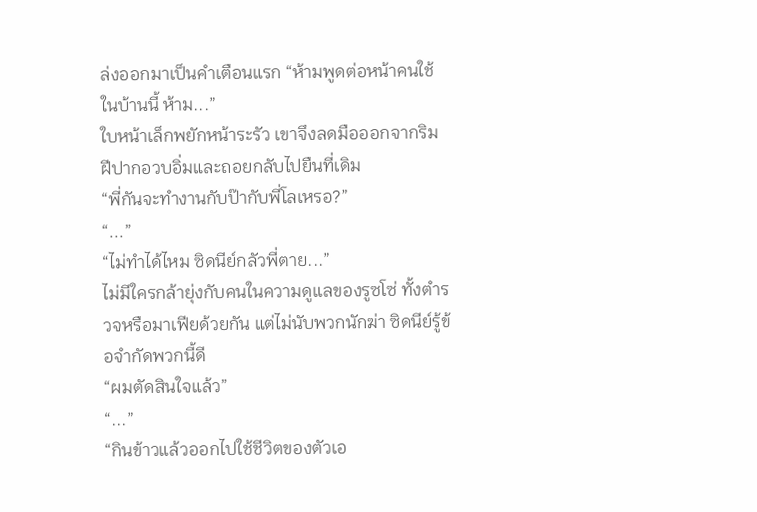ล่งออกมาเป็นคำเตือนแรก “ห้ามพูดต่อหน้าคนใช้ในบ้านนี้ ห้าม...”
ใบหน้าเล็กพยักหน้าระรัว เขาจึงลดมือออกจากริมฝีปากอวบอิ่มและถอยกลับไปยืนที่เดิม
“พี่กันจะทำงานกับป๊ากับพี่โลเหรอ?”
“...”
“ไม่ทำได้ไหม ซิดนีย์กลัวพี่ตาย...”
ไม่มีใครกล้ายุ่งกับคนในความดูแลของรูซโซ่ ทั้งตำรวจหรือมาเฟียด้วยกัน แต่ไม่นับพวกนักฆ่า ซิดนีย์รู้ข้อจำกัดพวกนี้ดี
“ผมตัดสินใจแล้ว”
“...”
“กินข้าวแล้วออกไปใช้ชีวิตของตัวเอ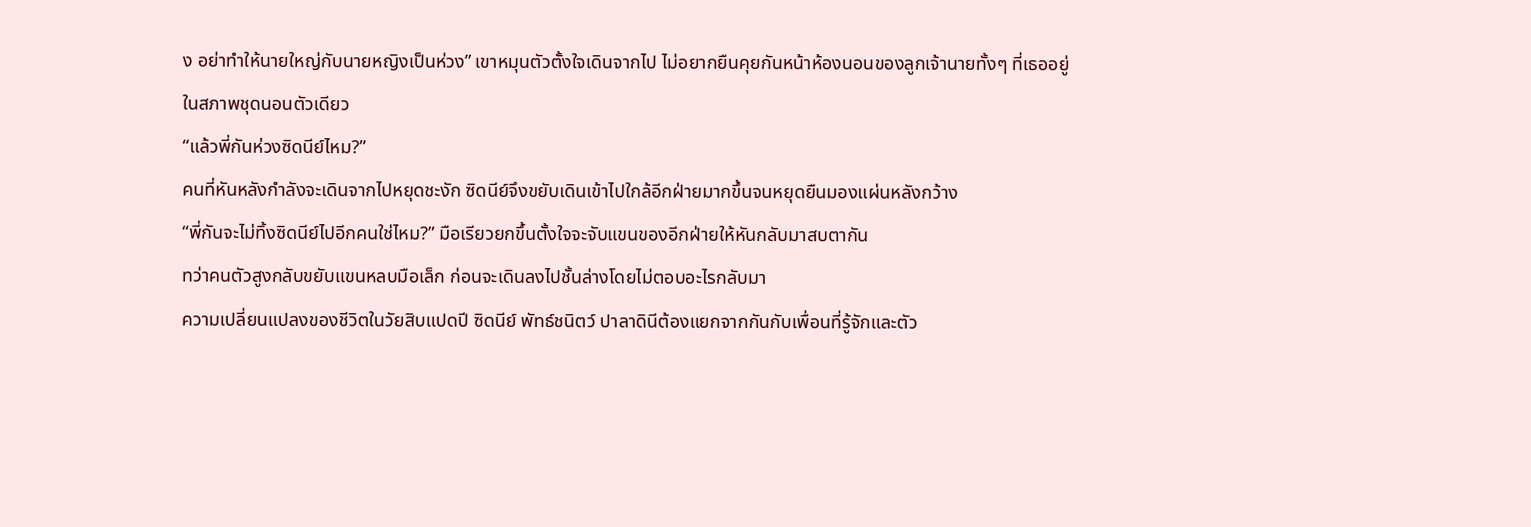ง อย่าทำให้นายใหญ่กับนายหญิงเป็นห่วง” เขาหมุนตัวตั้งใจเดินจากไป ไม่อยากยืนคุยกันหน้าห้องนอนของลูกเจ้านายทั้งๆ ที่เธออยู่ในสภาพชุดนอนตัวเดียว
“แล้วพี่กันห่วงซิดนีย์ไหม?”
คนที่หันหลังกำลังจะเดินจากไปหยุดชะงัก ซิดนีย์จึงขยับเดินเข้าไปใกล้อีกฝ่ายมากขึ้นจนหยุดยืนมองแผ่นหลังกว้าง
“พี่กันจะไม่ทิ้งซิดนีย์ไปอีกคนใช่ไหม?” มือเรียวยกขึ้นตั้งใจจะจับแขนของอีกฝ่ายให้หันกลับมาสบตากัน
ทว่าคนตัวสูงกลับขยับแขนหลบมือเล็ก ก่อนจะเดินลงไปชั้นล่างโดยไม่ตอบอะไรกลับมา
ความเปลี่ยนแปลงของชีวิตในวัยสิบแปดปี ซิดนีย์ พัทธ์ชนิตว์ ปาลาดินีต้องแยกจากกันกับเพื่อนที่รู้จักและตัว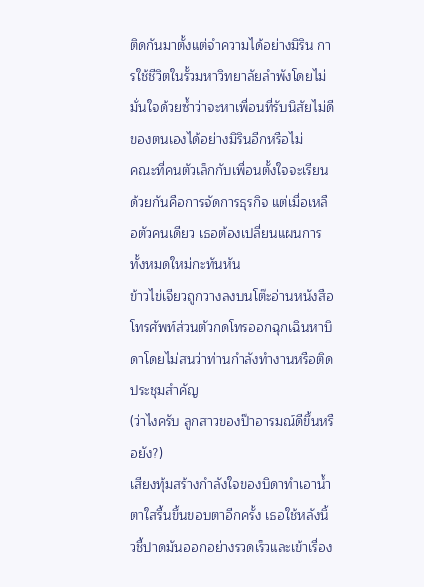ติดกันมาตั้งแต่จำความได้อย่างมิริน การใช้ชีวิตในรั้วมหาวิทยาลัยลำพังโดยไม่มั่นใจด้วยซ้ำว่าจะหาเพื่อนที่รับนิสัยไม่ดีของตนเองได้อย่างมิรินอีกหรือไม่
คณะที่คนตัวเล็กกับเพื่อนตั้งใจจะเรียนด้วยกันคือการจัดการธุรกิจ แต่เมื่อเหลือตัวคนเดียว เธอต้องเปลี่ยนแผนการทั้งหมดใหม่กะทันหัน
ข้าวไข่เจียวถูกวางลงบนโต๊ะอ่านหนังสือ โทรศัพท์ส่วนตัวกดโทรออกฉุกเฉินหาบิดาโดยไม่สนว่าท่านกำลังทำงานหรือติดประชุมสำคัญ
(ว่าไงครับ ลูกสาวของป๊าอารมณ์ดีขึ้นหรือยัง?)
เสียงทุ้มสร้างกำลังใจของบิดาทำเอาน้ำตาใสรื้นขึ้นขอบตาอีกครั้ง เธอใช้หลังนิ้วชี้ปาดมันออกอย่างรวดเร็วและเข้าเรื่อง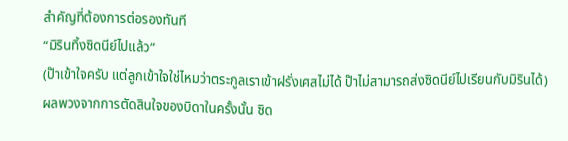สำคัญที่ต้องการต่อรองทันที
“มิรินทิ้งซิดนีย์ไปแล้ว”
(ป๊าเข้าใจครับ แต่ลูกเข้าใจใช่ไหมว่าตระกูลเราเข้าฝรั่งเศสไม่ได้ ป๊าไม่สามารถส่งซิดนีย์ไปเรียนกับมิรินได้)
ผลพวงจากการตัดสินใจของบิดาในครั้งนั้น ซิด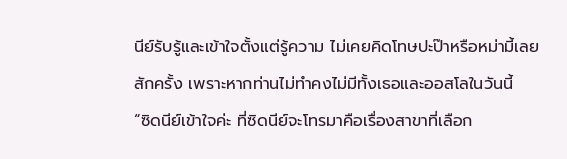นีย์รับรู้และเข้าใจตั้งแต่รู้ความ ไม่เคยคิดโทษปะป๊าหรือหม่ามี้เลยสักครั้ง เพราะหากท่านไม่ทำคงไม่มีทั้งเธอและออสโลในวันนี้
“ซิดนีย์เข้าใจค่ะ ที่ซิดนีย์จะโทรมาคือเรื่องสาขาที่เลือก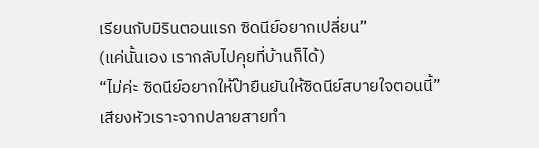เรียนกับมิรินตอนแรก ซิดนีย์อยากเปลี่ยน”
(แค่นั้นเอง เรากลับไปคุยที่บ้านก็ได้)
“ไม่ค่ะ ซิดนีย์อยากให้ป๊ายืนยันให้ซิดนีย์สบายใจตอนนี้”
เสียงหัวเราะจากปลายสายทำ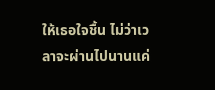ให้เธอใจชื้น ไม่ว่าเวลาจะผ่านไปนานแค่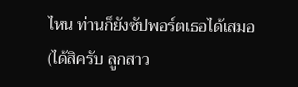ไหน ท่านก็ยังซัปพอร์ตเธอได้เสมอ
(ได้สิครับ ลูกสาว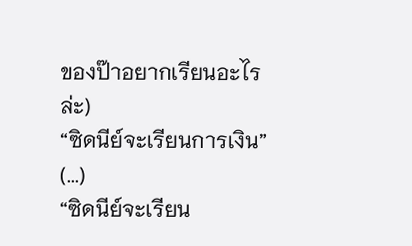ของป๊าอยากเรียนอะไรล่ะ)
“ซิดนีย์จะเรียนการเงิน”
(...)
“ซิดนีย์จะเรียน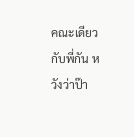คณะเดียวกับพี่กัน หวังว่าป๊า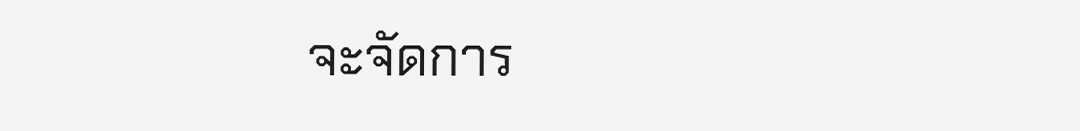จะจัดการ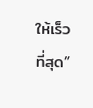ให้เร็วที่สุด”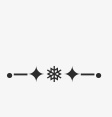•─✦❅✦─•